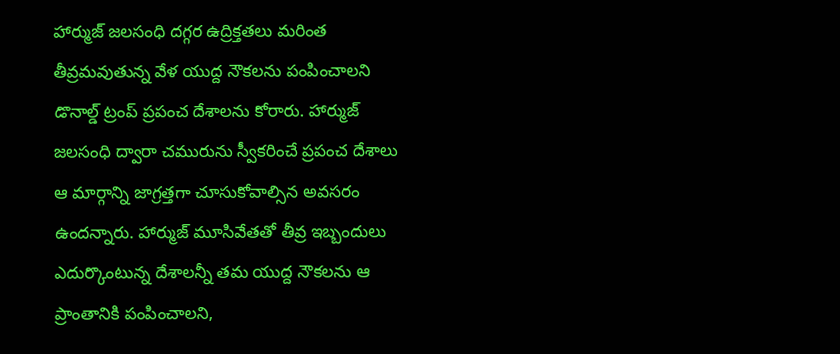హార్ముజ్ జలసంధి దగ్గర ఉద్రిక్తతలు మరింత తీవ్రమవుతున్న వేళ యుద్ద నౌకలను పంపించాలని డొనాల్డ్ ట్రంప్ ప్రపంచ దేశాలను కోరారు. హార్ముజ్ జలసంధి ద్వారా చమురును స్వీకరించే ప్రపంచ దేశాలు ఆ మార్గాన్ని జాగ్రత్తగా చూసుకోవాల్సిన అవసరం ఉందన్నారు. హార్ముజ్ మూసివేతతో తీవ్ర ఇబ్బందులు ఎదుర్కొంటున్న దేశాలన్నీ తమ యుద్ద నౌకలను ఆ ప్రాంతానికి పంపించాలని,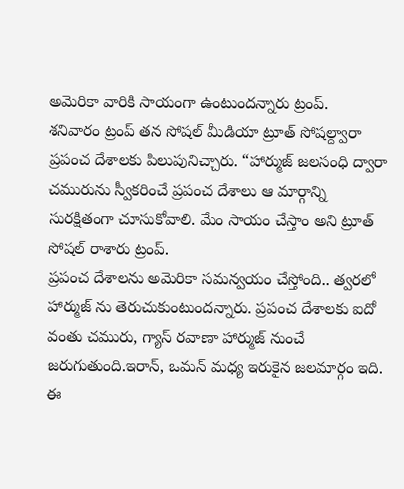అమెరికా వారికి సాయంగా ఉంటుందన్నారు ట్రంప్.
శనివారం ట్రంప్ తన సోషల్ మీడియా ట్రూత్ సోషల్ద్వారా ప్రపంచ దేశాలకు పిలుపునిచ్చారు. “హార్ముజ్ జలసంధి ద్వారా చమురును స్వీకరించే ప్రపంచ దేశాలు ఆ మార్గాన్ని సురక్షితంగా చూసుకోవాలి. మేం సాయం చేస్తాం అని ట్రూత్ సోషల్ రాశారు ట్రంప్.
ప్రపంచ దేశాలను అమెరికా సమన్వయం చేస్తోంది.. త్వరలో హార్ముజ్ ను తెరుచుకుంటుందన్నారు. ప్రపంచ దేశాలకు ఐదో వంతు చమురు, గ్యాస్ రవాణా హార్ముజ్ నుంచే జరుగుతుంది.ఇరాన్, ఒమన్ మధ్య ఇరుకైన జలమార్గం ఇది. ఈ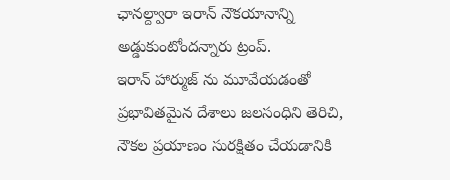ఛానల్ద్వారా ఇరాన్ నౌకయానాన్ని అడ్డుకుంటోందన్నారు ట్రంప్.
ఇరాన్ హార్ముజ్ ను మూవేయడంతో ప్రభావితమైన దేశాలు జలసంధిని తెరిచి, నౌకల ప్రయాణం సురక్షితం చేయడానికి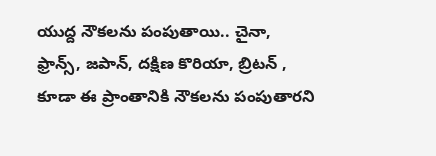యుద్ద నౌకలను పంపుతాయి.. చైనా, ఫ్రాన్స్, జపాన్, దక్షిణ కొరియా, బ్రిటన్ , కూడా ఈ ప్రాంతానికి నౌకలను పంపుతారని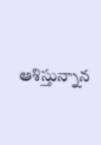ఆశిస్తున్నాన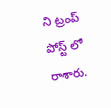ని ట్రంప్ పోస్ట్ లో రాశారు.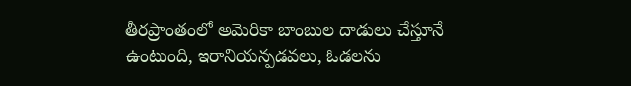తీరప్రాంతంలో అమెరికా బాంబుల దాడులు చేస్తూనే ఉంటుంది, ఇరానియన్పడవలు, ఓడలను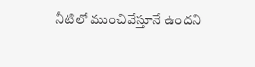నీటిలో ముంచివేస్తూనే ఉందని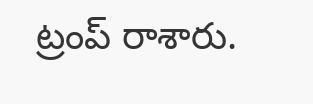ట్రంప్ రాశారు.